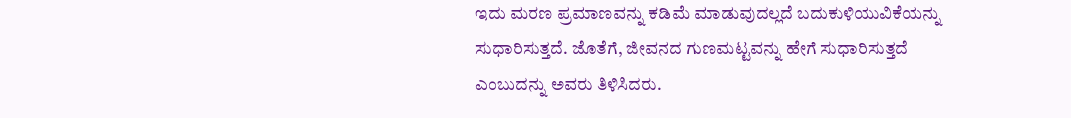ಇದು ಮರಣ ಪ್ರಮಾಣವನ್ನು ಕಡಿಮೆ ಮಾಡುವುದಲ್ಲದೆ ಬದುಕುಳಿಯುವಿಕೆಯನ್ನು ಸುಧಾರಿಸುತ್ತದೆ. ಜೊತೆಗೆ, ಜೀವನದ ಗುಣಮಟ್ಟವನ್ನು ಹೇಗೆ ಸುಧಾರಿಸುತ್ತದೆ ಎಂಬುದನ್ನು ಅವರು ತಿಳಿಸಿದರು.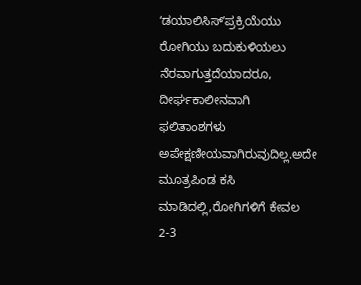ʻಡಯಾಲಿಸಿಸ್ʼಪ್ರಕ್ರಿಯೆಯು ರೋಗಿಯು ಬದುಕುಳಿಯಲು ನೆರವಾಗುತ್ತದೆಯಾದರೂ, ದೀರ್ಘಕಾಲೀನವಾಗಿ ಫಲಿತಾಂಶಗಳು ಅಪೇಕ್ಷಣೀಯವಾಗಿರುವುದಿಲ್ಲ.ಅದೇ ಮೂತ್ರಪಿಂಡ ಕಸಿ ಮಾಡಿದಲ್ಲಿ,ರೋಗಿಗಳಿಗೆ ಕೇವಲ 2-3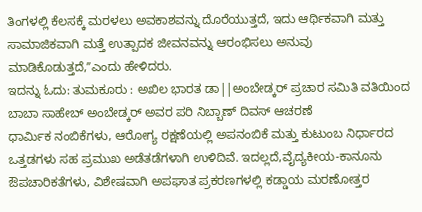ತಿಂಗಳಲ್ಲಿ ಕೆಲಸಕ್ಕೆ ಮರಳಲು ಅವಕಾಶವನ್ನು ದೊರೆಯುತ್ತದೆ, ಇದು ಆರ್ಥಿಕವಾಗಿ ಮತ್ತು ಸಾಮಾಜಿಕವಾಗಿ ಮತ್ತೆ ಉತ್ಪಾದಕ ಜೀವನವನ್ನು ಆರಂಭಿಸಲು ಅನುವು ಮಾಡಿಕೊಡುತ್ತದೆ,ʼʼಎಂದು ಹೇಳಿದರು.
ಇದನ್ನು ಓದು: ತುಮಕೂರು : ಅಖಿಲ ಭಾರತ ಡಾ||ಅಂಬೇಡ್ಕರ್ ಪ್ರಚಾರ ಸಮಿತಿ ವತಿಯಿಂದ ಬಾಬಾ ಸಾಹೇಬ್ ಅಂಬೇಡ್ಕರ್ ಅವರ ಪರಿ ನಿಬ್ಬಾಣ್ ದಿವಸ್ ಆಚರಣೆ
ಧಾರ್ಮಿಕ ನಂಬಿಕೆಗಳು, ಆರೋಗ್ಯ ರಕ್ಷಣೆಯಲ್ಲಿ ಅಪನಂಬಿಕೆ ಮತ್ತು ಕುಟುಂಬ ನಿರ್ಧಾರದ ಒತ್ತಡಗಳು ಸಹ ಪ್ರಮುಖ ಅಡೆತಡೆಗಳಾಗಿ ಉಳಿದಿವೆ. ಇದಲ್ಲದೆ,ವೈದ್ಯಕೀಯ-ಕಾನೂನು ಔಪಚಾರಿಕತೆಗಳು, ವಿಶೇಷವಾಗಿ ಅಪಘಾತ ಪ್ರಕರಣಗಳಲ್ಲಿ ಕಡ್ಡಾಯ ಮರಣೋತ್ತರ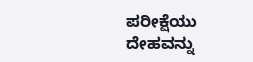ಪರೀಕ್ಷೆಯು ದೇಹವನ್ನು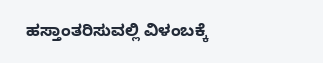ಹಸ್ತಾಂತರಿಸುವಲ್ಲಿ ವಿಳಂಬಕ್ಕೆ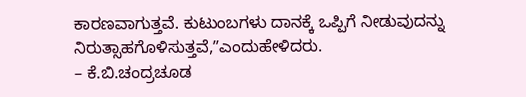ಕಾರಣವಾಗುತ್ತವೆ. ಕುಟುಂಬಗಳು ದಾನಕ್ಕೆ ಒಪ್ಪಿಗೆ ನೀಡುವುದನ್ನು ನಿರುತ್ಸಾಹಗೊಳಿಸುತ್ತವೆ,ʼʼಎಂದುಹೇಳಿದರು.
– ಕೆ.ಬಿ.ಚಂದ್ರಚೂಡ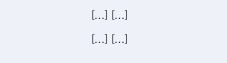[…] […]
[…] […]